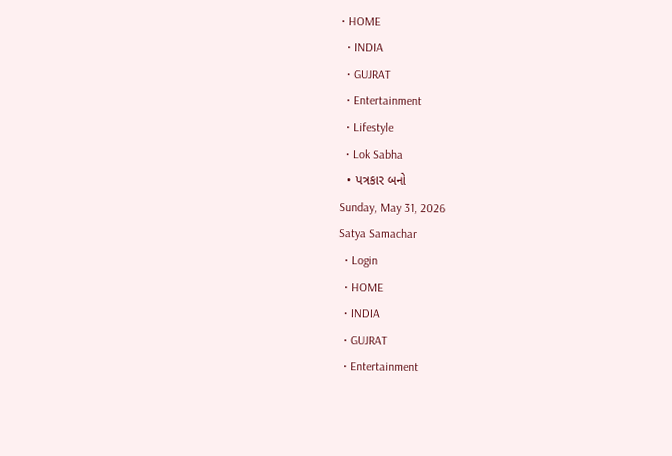• HOME
  • INDIA
  • GUJRAT
  • Entertainment
  • Lifestyle
  • Lok Sabha
  • પત્રકાર બનો
Sunday, May 31, 2026
Satya Samachar
  • Login
  • HOME
  • INDIA
  • GUJRAT
  • Entertainment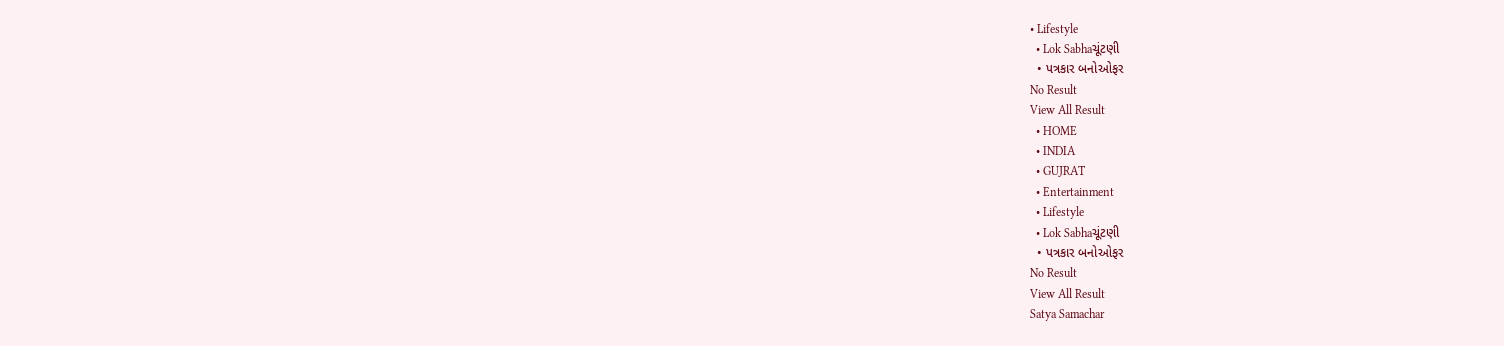• Lifestyle
  • Lok Sabhaચૂંટણી
  • પત્રકાર બનોઓફર
No Result
View All Result
  • HOME
  • INDIA
  • GUJRAT
  • Entertainment
  • Lifestyle
  • Lok Sabhaચૂંટણી
  • પત્રકાર બનોઓફર
No Result
View All Result
Satya Samachar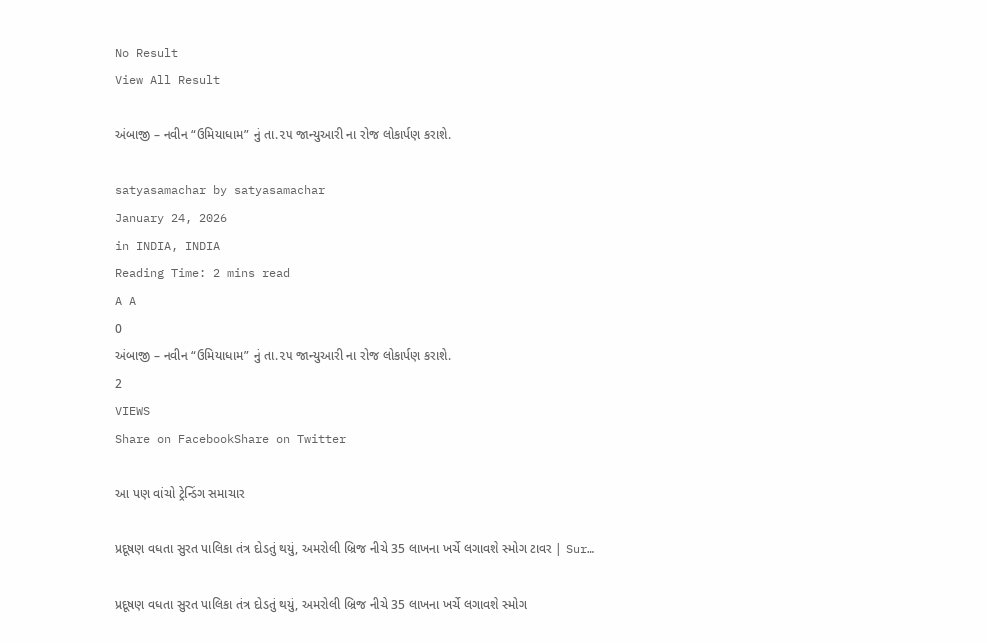No Result
View All Result

અંબાજી – નવીન “ઉમિયાધામ” નું તા.૨૫ જાન્યુઆરી ના રોજ લોકાર્પણ કરાશે.

satyasamachar by satyasamachar
January 24, 2026
in INDIA, INDIA
Reading Time: 2 mins read
A A
0
અંબાજી – નવીન “ઉમિયાધામ” નું તા.૨૫ જાન્યુઆરી ના રોજ લોકાર્પણ કરાશે.
2
VIEWS
Share on FacebookShare on Twitter

આ પણ વાંચો ટ્રેન્ડિંગ સમાચાર

પ્રદૂષણ વધતા સુરત પાલિકા તંત્ર દોડતું થયું, અમરોલી બ્રિજ નીચે 35 લાખના ખર્ચે લગાવશે સ્મોગ ટાવર | Sur…

પ્રદૂષણ વધતા સુરત પાલિકા તંત્ર દોડતું થયું, અમરોલી બ્રિજ નીચે 35 લાખના ખર્ચે લગાવશે સ્મોગ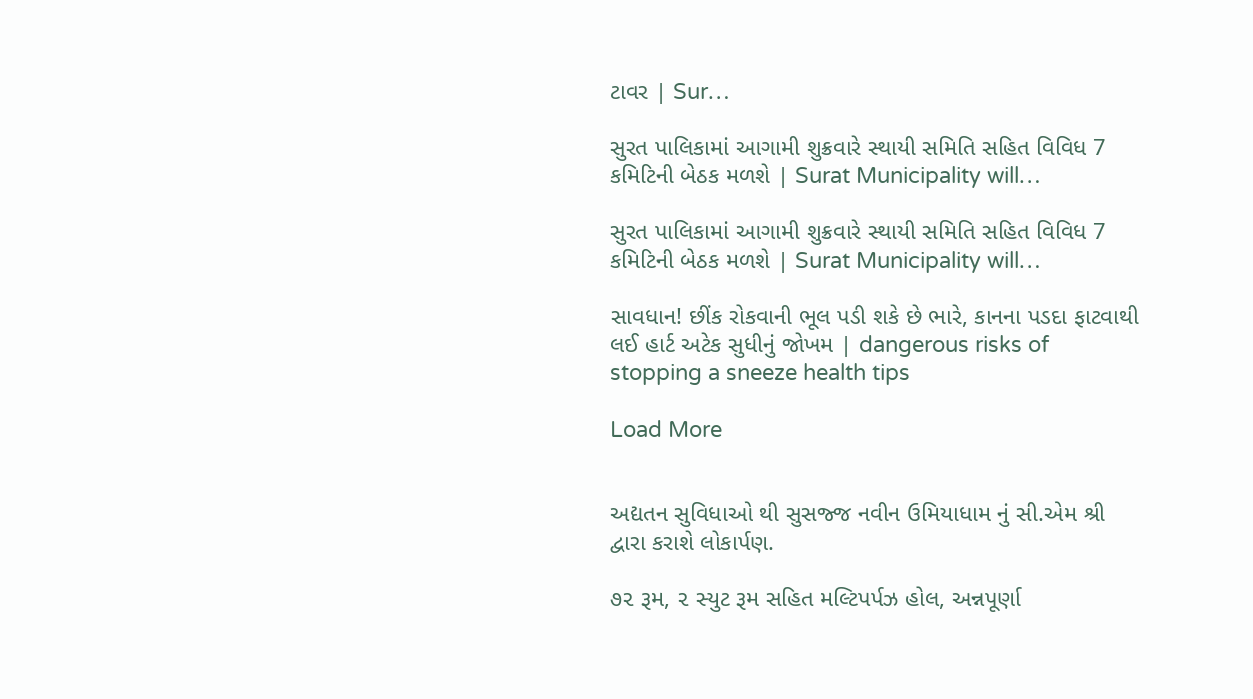ટાવર | Sur…

સુરત પાલિકામાં આગામી શુક્રવારે સ્થાયી સમિતિ સહિત વિવિધ 7 કમિટિની બેઠક મળશે | Surat Municipality will…

સુરત પાલિકામાં આગામી શુક્રવારે સ્થાયી સમિતિ સહિત વિવિધ 7 કમિટિની બેઠક મળશે | Surat Municipality will…

સાવધાન! છીંક રોકવાની ભૂલ પડી શકે છે ભારે, કાનના પડદા ફાટવાથી લઈ હાર્ટ અટેક સુધીનું જોખમ | dangerous risks of stopping a sneeze health tips

Load More


અદ્યતન સુવિધાઓ થી સુસજ્જ નવીન ઉમિયાધામ નું સી.એમ શ્રી દ્વારા કરાશે લોકાર્પણ.

૭૨ રૂમ, ૨ સ્યુટ રૂમ સહિત મલ્ટિપર્પઝ હોલ, અન્નપૂર્ણા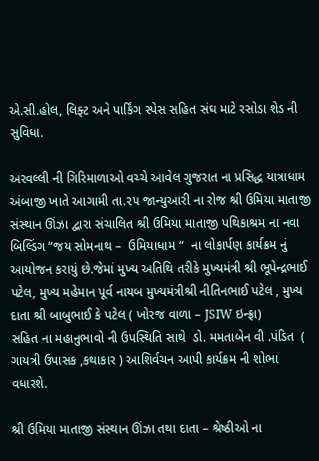એ.સી.હોલ, લિફ્ટ અને પાર્કિંગ સ્પેસ સહિત સંઘ માટે રસોડા શેડ ની સુવિધા.

અરવલ્લી ની ગિરિમાળાઓ વચ્ચે આવેલ ગુજરાત ના પ્રસિદ્ધ યાત્રાધામ અંબાજી ખાતે આગામી તા.૨૫ જાન્યુઆરી ના રોજ શ્રી ઉમિયા માતાજી સંસ્થાન ઊંઝા દ્વારા સંચાલિત શ્રી ઉમિયા માતાજી પથિકાશ્રમ ના નવા બિલ્ડિંગ “જય સોમનાથ –  ઉમિયાધામ “  ના લોકાર્પણ કાર્યક્રમ નું આયોજન કરાયું છે.જેમાં મુખ્ય અતિથિ તરીકે મુખ્યમંત્રી શ્રી ભૂપેન્દ્રભાઈ પટેલ, મુખ્ય મહેમાન પૂર્વ નાયબ મુખ્યમંત્રીશ્રી નીતિનભાઈ પટેલ , મુખ્ય દાતા શ્રી બાબુભાઈ કે પટેલ ( ખોરજ વાળા – JSIW ઇન્ફ્રા)
સહિત ના મહાનુભાવો ની ઉપસ્થિતિ સાથે  ડો. મમતાબેન વી .પંડિત  ( ગાયત્રી ઉપાસક ,કથાકાર ) આશિર્વચન આપી કાર્યક્રમ ની શોભા વધારશે.

શ્રી ઉમિયા માતાજી સંસ્થાન ઊંઝા તથા દાતા – શ્રેષ્ઠીઓ ના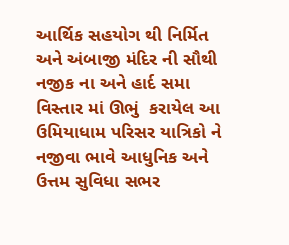આર્થિક સહયોગ થી નિર્મિત અને અંબાજી મંદિર ની સૌથી નજીક ના અને હાર્દ સમા વિસ્તાર માં ઊભું  કરાયેલ આ ઉમિયાધામ પરિસર યાત્રિકો ને નજીવા ભાવે આધુનિક અને ઉત્તમ સુવિધા સભર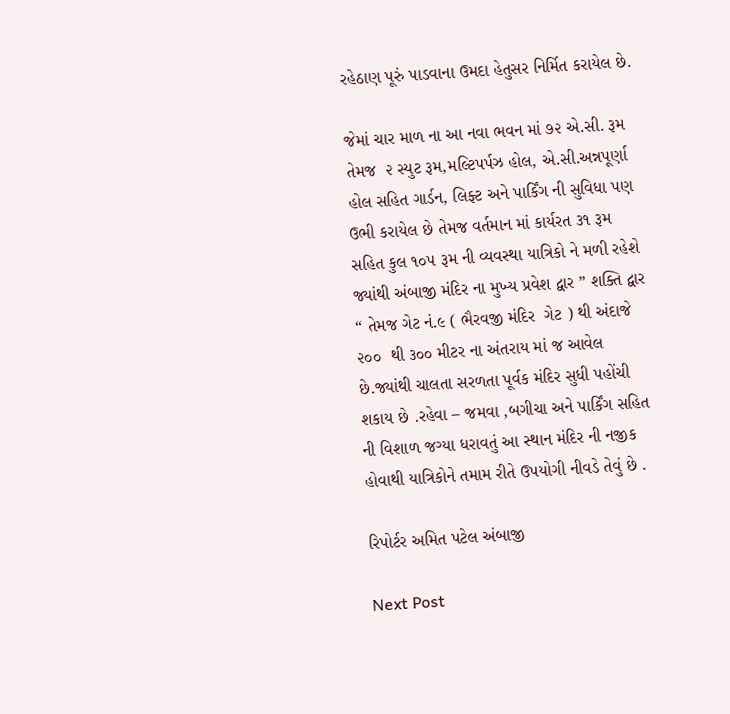રહેઠાણ પૂરું પાડવાના ઉમદા હેતુસર નિર્મિત કરાયેલ છે.

જેમાં ચાર માળ ના આ નવા ભવન માં ૭૨ એ.સી. રૂમ તેમજ  ૨ સ્યુટ રૂમ,મલ્ટિપર્પઝ હોલ, એ.સી.અન્નપૂર્ણા હોલ સહિત ગાર્ડન, લિફ્ટ અને પાર્કિંગ ની સુવિધા પણ ઉભી કરાયેલ છે તેમજ વર્તમાન માં કાર્યરત ૩૧ રૂમ સહિત કુલ ૧૦૫ રૂમ ની વ્યવસ્થા યાત્રિકો ને મળી રહેશે  જ્યાંથી અંબાજી મંદિર ના મુખ્ય પ્રવેશ દ્વાર ” શક્તિ દ્વાર “ તેમજ ગેટ નં.૯ ( ભૈરવજી મંદિર  ગેટ ) થી અંદાજે  ૨૦૦  થી ૩૦૦ મીટર ના અંતરાય માં જ આવેલ છે.જ્યાંથી ચાલતા સરળતા પૂર્વક મંદિર સુધી પહોંચી શકાય છે .રહેવા – જમવા ,બગીચા અને પાર્કિંગ સહિત ની વિશાળ જગ્યા ધરાવતું આ સ્થાન મંદિર ની નજીક હોવાથી યાત્રિકોને તમામ રીતે ઉપયોગી નીવડે તેવું છે .

રિપોર્ટર અમિત પટેલ અંબાજી

Next Post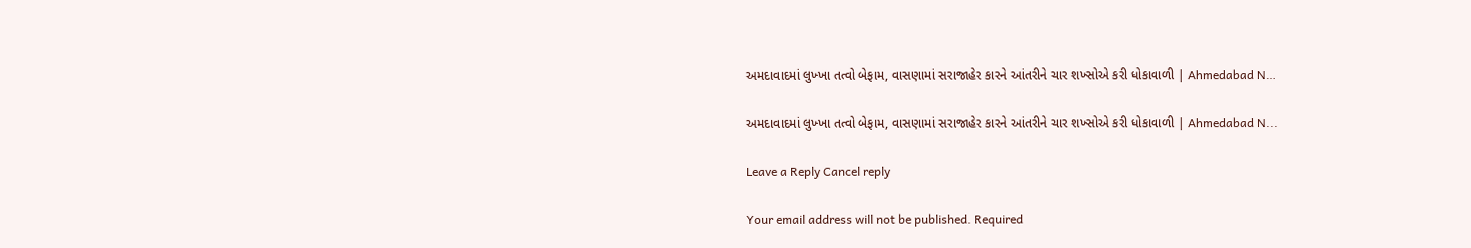અમદાવાદમાં લુખ્ખા તત્વો બેફામ, વાસણામાં સરાજાહેર કારને આંતરીને ચાર શખ્સોએ કરી ધોકાવાળી | Ahmedabad N…

અમદાવાદમાં લુખ્ખા તત્વો બેફામ, વાસણામાં સરાજાહેર કારને આંતરીને ચાર શખ્સોએ કરી ધોકાવાળી | Ahmedabad N...

Leave a Reply Cancel reply

Your email address will not be published. Required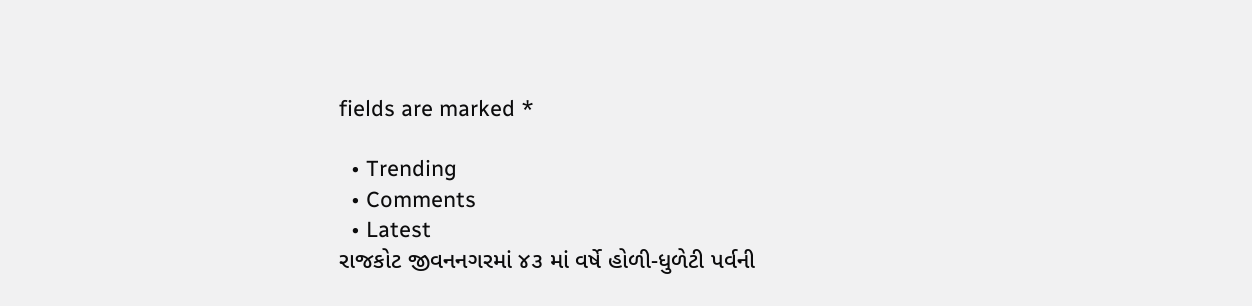fields are marked *

  • Trending
  • Comments
  • Latest
રાજકોટ જીવનનગરમાં ૪૩ માં વર્ષે હોળી-ધુળેટી પર્વની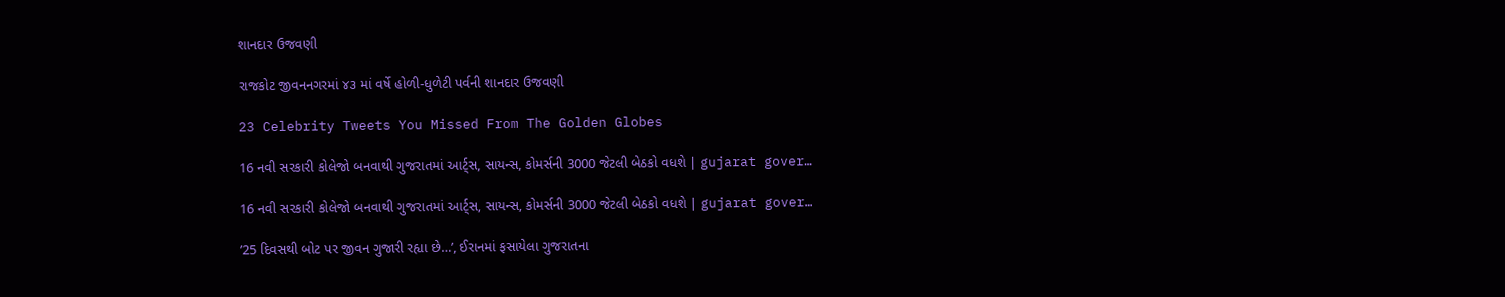શાનદાર ઉજવણી

રાજકોટ જીવનનગરમાં ૪૩ માં વર્ષે હોળી-ધુળેટી પર્વની શાનદાર ઉજવણી

23 Celebrity Tweets You Missed From The Golden Globes

16 નવી સરકારી કોલેજો બનવાથી ગુજરાતમાં આર્ટ્સ, સાયન્સ, કોમર્સની 3000 જેટલી બેઠકો વધશે | gujarat gover…

16 નવી સરકારી કોલેજો બનવાથી ગુજરાતમાં આર્ટ્સ, સાયન્સ, કોમર્સની 3000 જેટલી બેઠકો વધશે | gujarat gover…

’25 દિવસથી બોટ પર જીવન ગુજારી રહ્યા છે…’, ઈરાનમાં ફસાયેલા ગુજરાતના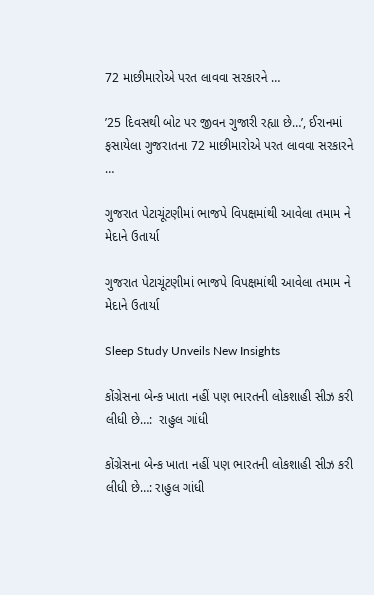72 માછીમારોએ પરત લાવવા સરકારને …

’25 દિવસથી બોટ પર જીવન ગુજારી રહ્યા છે…’, ઈરાનમાં ફસાયેલા ગુજરાતના 72 માછીમારોએ પરત લાવવા સરકારને …

ગુજરાત પેટાચૂંટણીમાં ભાજપે વિપક્ષમાંથી આવેલા તમામ ને મેદાને ઉતાર્યા

ગુજરાત પેટાચૂંટણીમાં ભાજપે વિપક્ષમાંથી આવેલા તમામ ને મેદાને ઉતાર્યા

Sleep Study Unveils New Insights

કોંગ્રેસના બેન્ક ખાતા નહીં પણ ભારતની લોકશાહી સીઝ કરી લીધી છે…:  રાહુલ ગાંધી

કોંગ્રેસના બેન્ક ખાતા નહીં પણ ભારતની લોકશાહી સીઝ કરી લીધી છે…: રાહુલ ગાંધી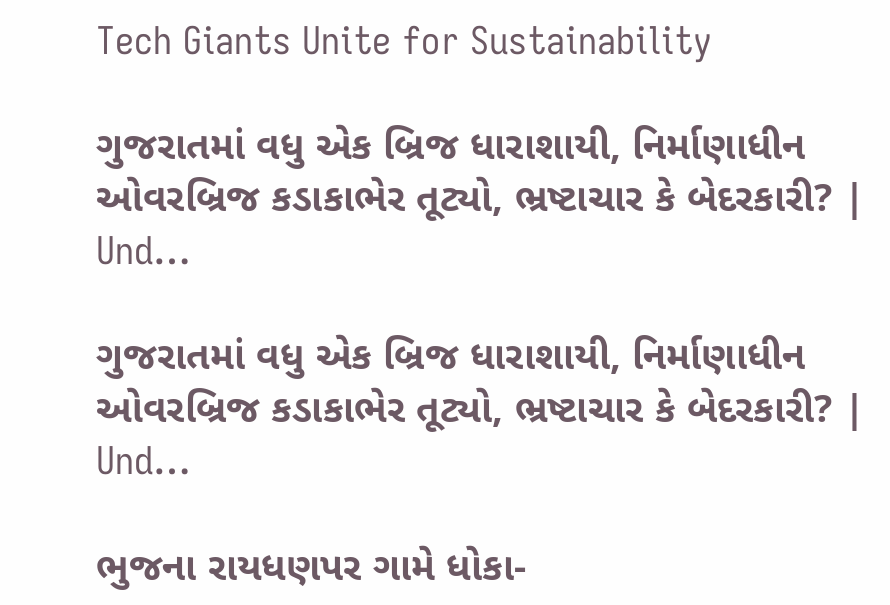Tech Giants Unite for Sustainability

ગુજરાતમાં વધુ એક બ્રિજ ધારાશાયી, નિર્માણાધીન ઓવરબ્રિજ કડાકાભેર તૂટ્યો, ભ્રષ્ટાચાર કે બેદરકારી? | Und…

ગુજરાતમાં વધુ એક બ્રિજ ધારાશાયી, નિર્માણાધીન ઓવરબ્રિજ કડાકાભેર તૂટ્યો, ભ્રષ્ટાચાર કે બેદરકારી? | Und…

ભુજના રાયધણપર ગામે ધોકા-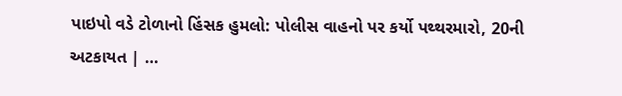પાઇપો વડે ટોળાનો હિંસક હુમલો: પોલીસ વાહનો પર કર્યો પથ્થરમારો, 20ની અટકાયત | …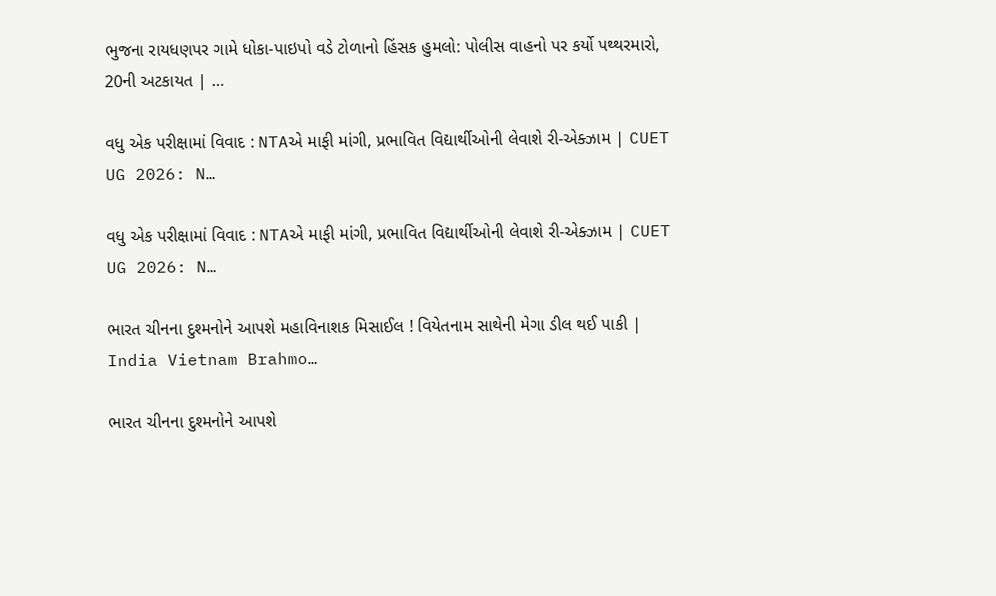ભુજના રાયધણપર ગામે ધોકા-પાઇપો વડે ટોળાનો હિંસક હુમલો: પોલીસ વાહનો પર કર્યો પથ્થરમારો, 20ની અટકાયત | …

વધુ એક પરીક્ષામાં વિવાદ : NTAએ માફી માંગી, પ્રભાવિત વિદ્યાર્થીઓની લેવાશે રી-એક્ઝામ | CUET UG 2026: N…

વધુ એક પરીક્ષામાં વિવાદ : NTAએ માફી માંગી, પ્રભાવિત વિદ્યાર્થીઓની લેવાશે રી-એક્ઝામ | CUET UG 2026: N…

ભારત ચીનના દુશ્મનોને આપશે મહાવિનાશક મિસાઈલ ! વિયેતનામ સાથેની મેગા ડીલ થઈ પાકી | India Vietnam Brahmo…

ભારત ચીનના દુશ્મનોને આપશે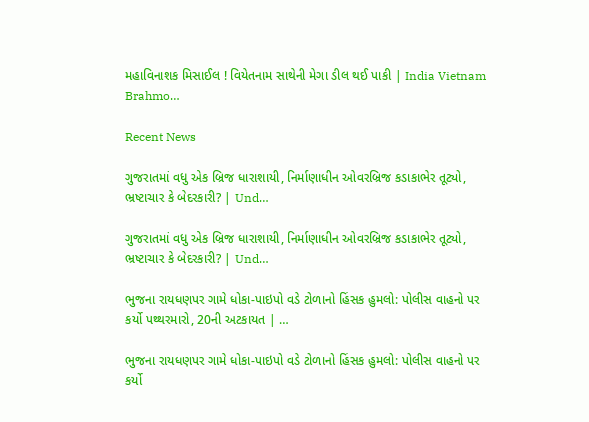મહાવિનાશક મિસાઈલ ! વિયેતનામ સાથેની મેગા ડીલ થઈ પાકી | India Vietnam Brahmo…

Recent News

ગુજરાતમાં વધુ એક બ્રિજ ધારાશાયી, નિર્માણાધીન ઓવરબ્રિજ કડાકાભેર તૂટ્યો, ભ્રષ્ટાચાર કે બેદરકારી? | Und…

ગુજરાતમાં વધુ એક બ્રિજ ધારાશાયી, નિર્માણાધીન ઓવરબ્રિજ કડાકાભેર તૂટ્યો, ભ્રષ્ટાચાર કે બેદરકારી? | Und…

ભુજના રાયધણપર ગામે ધોકા-પાઇપો વડે ટોળાનો હિંસક હુમલો: પોલીસ વાહનો પર કર્યો પથ્થરમારો, 20ની અટકાયત | …

ભુજના રાયધણપર ગામે ધોકા-પાઇપો વડે ટોળાનો હિંસક હુમલો: પોલીસ વાહનો પર કર્યો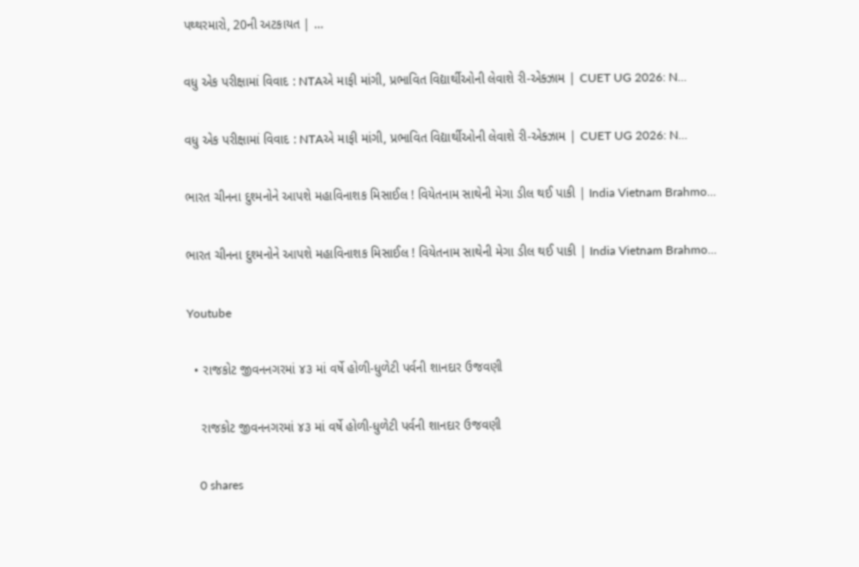પથ્થરમારો, 20ની અટકાયત | …

વધુ એક પરીક્ષામાં વિવાદ : NTAએ માફી માંગી, પ્રભાવિત વિદ્યાર્થીઓની લેવાશે રી-એક્ઝામ | CUET UG 2026: N…

વધુ એક પરીક્ષામાં વિવાદ : NTAએ માફી માંગી, પ્રભાવિત વિદ્યાર્થીઓની લેવાશે રી-એક્ઝામ | CUET UG 2026: N…

ભારત ચીનના દુશ્મનોને આપશે મહાવિનાશક મિસાઈલ ! વિયેતનામ સાથેની મેગા ડીલ થઈ પાકી | India Vietnam Brahmo…

ભારત ચીનના દુશ્મનોને આપશે મહાવિનાશક મિસાઈલ ! વિયેતનામ સાથેની મેગા ડીલ થઈ પાકી | India Vietnam Brahmo…

Youtube

  • રાજકોટ જીવનનગરમાં ૪૩ માં વર્ષે હોળી-ધુળેટી પર્વની શાનદાર ઉજવણી

    રાજકોટ જીવનનગરમાં ૪૩ માં વર્ષે હોળી-ધુળેટી પર્વની શાનદાર ઉજવણી

    0 shares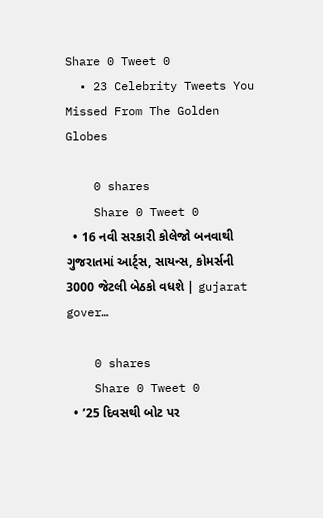Share 0 Tweet 0
  • 23 Celebrity Tweets You Missed From The Golden Globes

    0 shares
    Share 0 Tweet 0
  • 16 નવી સરકારી કોલેજો બનવાથી ગુજરાતમાં આર્ટ્સ, સાયન્સ, કોમર્સની 3000 જેટલી બેઠકો વધશે | gujarat gover…

    0 shares
    Share 0 Tweet 0
  • ’25 દિવસથી બોટ પર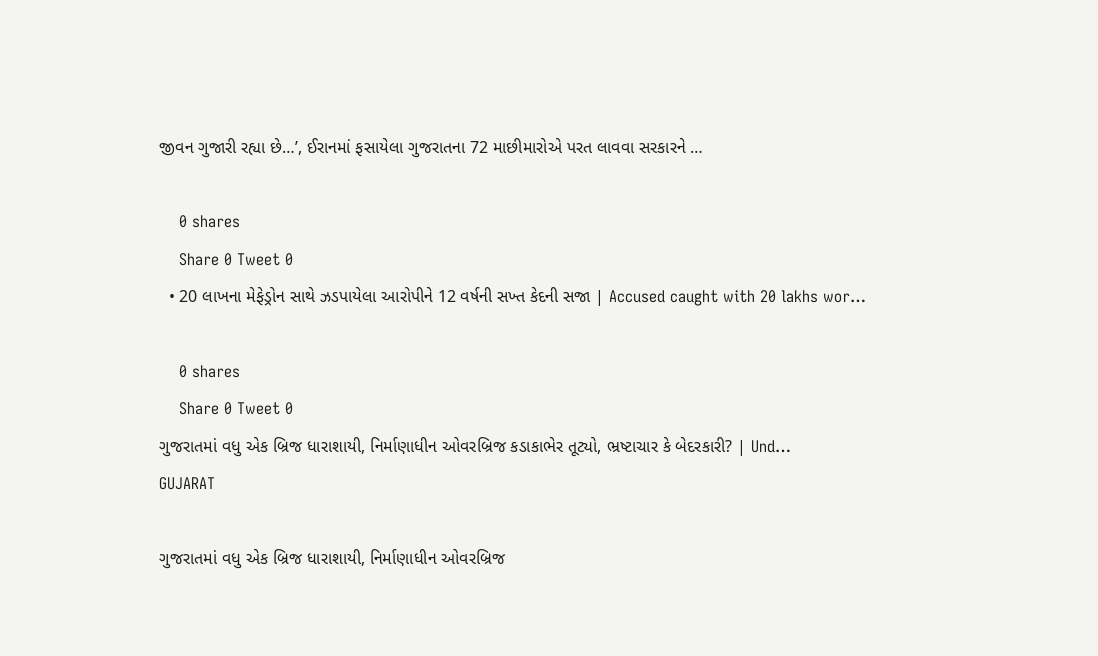જીવન ગુજારી રહ્યા છે…’, ઈરાનમાં ફસાયેલા ગુજરાતના 72 માછીમારોએ પરત લાવવા સરકારને …

    0 shares
    Share 0 Tweet 0
  • 20 લાખના મેફેડ્રોન સાથે ઝડપાયેલા આરોપીને 12 વર્ષની સખ્ત કેદની સજા | Accused caught with 20 lakhs wor…

    0 shares
    Share 0 Tweet 0
ગુજરાતમાં વધુ એક બ્રિજ ધારાશાયી, નિર્માણાધીન ઓવરબ્રિજ કડાકાભેર તૂટ્યો, ભ્રષ્ટાચાર કે બેદરકારી? | Und…
GUJARAT

ગુજરાતમાં વધુ એક બ્રિજ ધારાશાયી, નિર્માણાધીન ઓવરબ્રિજ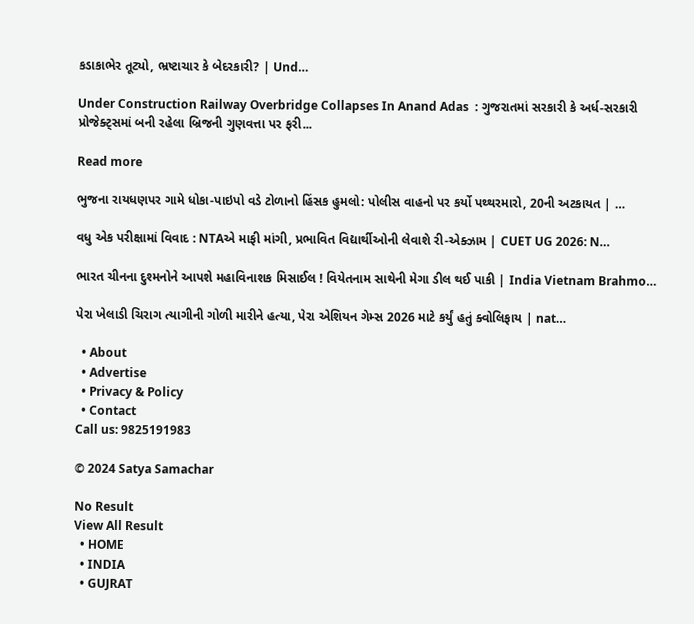કડાકાભેર તૂટ્યો, ભ્રષ્ટાચાર કે બેદરકારી? | Und…

Under Construction Railway Overbridge Collapses In Anand Adas  : ગુજરાતમાં સરકારી કે અર્ધ-સરકારી પ્રોજેક્ટ્સમાં બની રહેલા બ્રિજની ગુણવત્તા પર ફરી...

Read more

ભુજના રાયધણપર ગામે ધોકા-પાઇપો વડે ટોળાનો હિંસક હુમલો: પોલીસ વાહનો પર કર્યો પથ્થરમારો, 20ની અટકાયત | …

વધુ એક પરીક્ષામાં વિવાદ : NTAએ માફી માંગી, પ્રભાવિત વિદ્યાર્થીઓની લેવાશે રી-એક્ઝામ | CUET UG 2026: N…

ભારત ચીનના દુશ્મનોને આપશે મહાવિનાશક મિસાઈલ ! વિયેતનામ સાથેની મેગા ડીલ થઈ પાકી | India Vietnam Brahmo…

પેરા ખેલાડી ચિરાગ ત્યાગીની ગોળી મારીને હત્યા, પેરા એશિયન ગેમ્સ 2026 માટે કર્યું હતું ક્વોલિફાય | nat…

  • About
  • Advertise
  • Privacy & Policy
  • Contact
Call us: 9825191983

© 2024 Satya Samachar

No Result
View All Result
  • HOME
  • INDIA
  • GUJRAT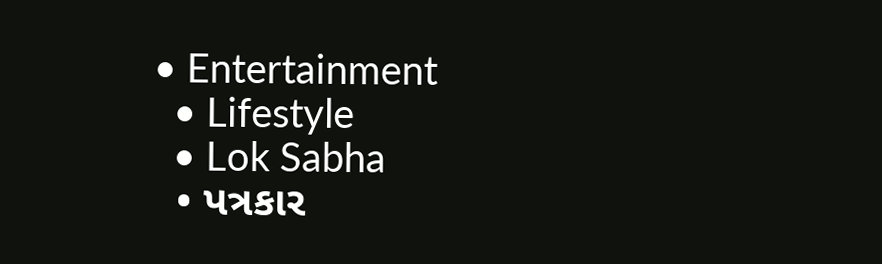• Entertainment
  • Lifestyle
  • Lok Sabha
  • પત્રકાર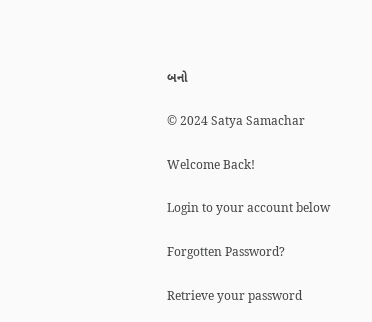બનો

© 2024 Satya Samachar

Welcome Back!

Login to your account below

Forgotten Password?

Retrieve your password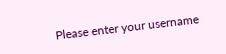Please enter your username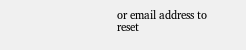or email address to reset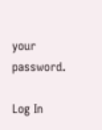your password.

Log In